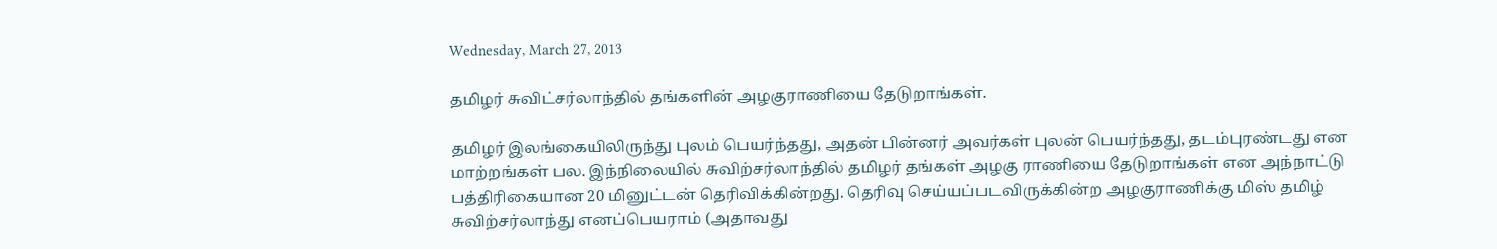Wednesday, March 27, 2013

தமிழர் சுவிட்சர்லாந்தில் தங்களின் அழகுராணியை தேடுறாங்கள்.

தமிழர் இலங்கையிலிருந்து புலம் பெயர்ந்தது, அதன் பின்னர் அவர்கள் புலன் பெயர்ந்தது, தடம்புரண்டது என மாற்றங்கள் பல. இந்நிலையில் சுவிற்சர்லாந்தில் தமிழர் தங்கள் அழகு ராணியை தேடுறாங்கள் என அந்நாட்டு பத்திரிகையான 20 மினுட்டன் தெரிவிக்கின்றது. தெரிவு செய்யப்படவிருக்கின்ற அழகுராணிக்கு மிஸ் தமிழ் சுவிற்சர்லாந்து எனப்பெயராம் (அதாவது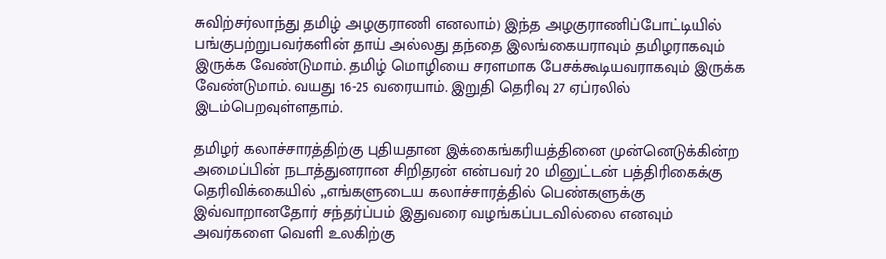சுவிற்சர்லாந்து தமிழ் அழகுராணி எனலாம்) இந்த அழகுராணிப்போட்டியில் பங்குபற்றுபவர்களின் தாய் அல்லது தந்தை இலங்கையராவும் தமிழராகவும் இருக்க வேண்டுமாம். தமிழ் மொழியை சரளமாக பேசக்கூடியவராகவும் இருக்க வேண்டுமாம். வயது 16-25 வரையாம். இறுதி தெரிவு 27 ஏப்ரலில் இடம்பெறவுள்ளதாம்.

தமிழர் கலாச்சாரத்திற்கு புதியதான இக்கைங்கரியத்தினை முன்னெடுக்கின்ற அமைப்பின் நடாத்துனரான சிறிதரன் என்பவர் 20 மினுட்டன் பத்திரிகைக்கு தெரிவிக்கையில் „எங்களுடைய கலாச்சாரத்தில் பெண்களுக்கு இவ்வாறானதோர் சந்தர்ப்பம் இதுவரை வழங்கப்படவில்லை எனவும் அவர்களை வெளி உலகிற்கு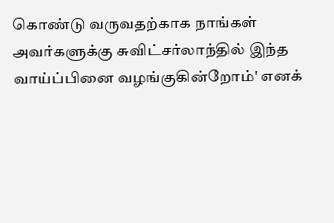கொண்டு வருவதற்காக நாங்கள் அவர்களுக்கு சுவிட்சர்லாந்தில் இந்த வாய்ப்பினை வழங்குகின்றோம்' எனக்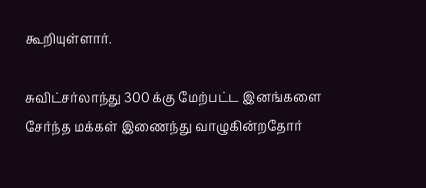கூறியுள்ளார்.

சுவிட்சர்லாந்து 300 க்கு மேற்பட்ட இனங்களை சேர்ந்த மக்கள் இணைந்து வாழுகின்றதோர்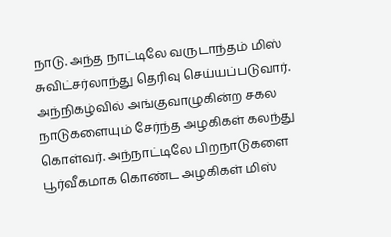நாடு. அந்த நாட்டிலே வருடாந்தம் மிஸ் சுவிட்சர்லாந்து தெரிவு செய்யப்படுவார். அந்நிகழ்வில் அங்குவாழுகின்ற சகல நாடுகளையும் சேர்ந்த அழகிகள் கலந்து கொள்வர். அந்நாட்டிலே பிறநாடுகளை பூர்வீகமாக கொண்ட அழகிகள் மிஸ்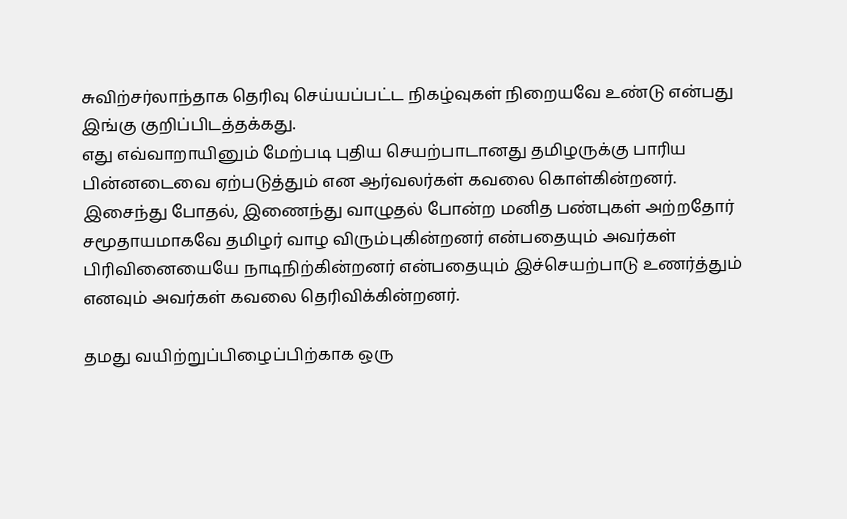சுவிற்சர்லாந்தாக தெரிவு செய்யப்பட்ட நிகழ்வுகள் நிறையவே உண்டு என்பது இங்கு குறிப்பிடத்தக்கது.
எது எவ்வாறாயினும் மேற்படி புதிய செயற்பாடானது தமிழருக்கு பாரிய பின்னடைவை ஏற்படுத்தும் என ஆர்வலர்கள் கவலை கொள்கின்றனர். இசைந்து போதல், இணைந்து வாழுதல் போன்ற மனித பண்புகள் அற்றதோர் சமூதாயமாகவே தமிழர் வாழ விரும்புகின்றனர் என்பதையும் அவர்கள் பிரிவினையையே நாடிநிற்கின்றனர் என்பதையும் இச்செயற்பாடு உணர்த்தும் எனவும் அவர்கள் கவலை தெரிவிக்கின்றனர்.

தமது வயிற்றுப்பிழைப்பிற்காக ஒரு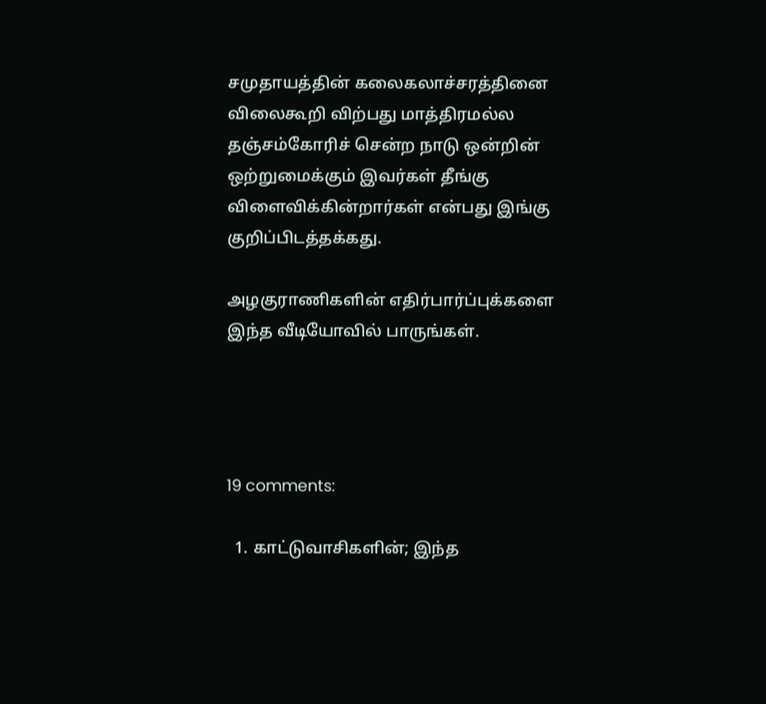சமுதாயத்தின் கலைகலாச்சரத்தினை விலைகூறி விற்பது மாத்திரமல்ல தஞ்சம்கோரிச் சென்ற நாடு ஒன்றின் ஒற்றுமைக்கும் இவர்கள் தீங்கு விளைவிக்கின்றார்கள் என்பது இங்கு குறிப்பிடத்தக்கது.

அழகுராணிகளின் எதிர்பார்ப்புக்களை இந்த வீடியோவில் பாருங்கள்.




19 comments:

  1. காட்டுவாசிகளின்; இந்த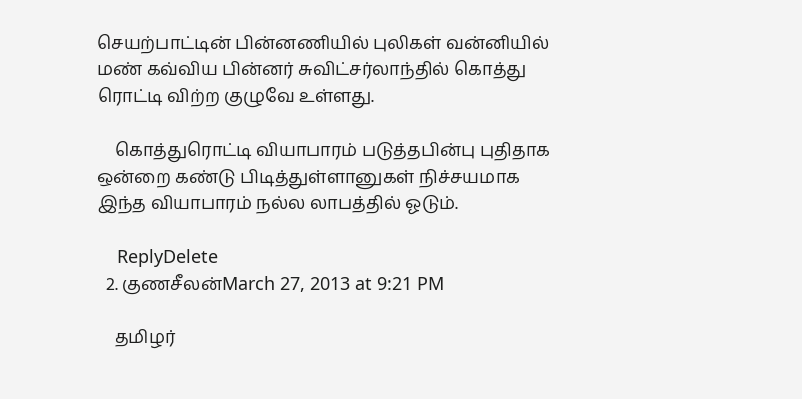செயற்பாட்டின் பின்னணியில் புலிகள் வன்னியில் மண் கவ்விய பின்னர் சுவிட்சர்லாந்தில் கொத்து ரொட்டி விற்ற குழுவே உள்ளது.

    கொத்துரொட்டி வியாபாரம் படுத்தபின்பு புதிதாக ஒன்றை கண்டு பிடித்துள்ளானுகள் நிச்சயமாக இந்த வியாபாரம் நல்ல லாபத்தில் ஓடும்.

    ReplyDelete
  2. குணசீலன்March 27, 2013 at 9:21 PM

    தமிழர்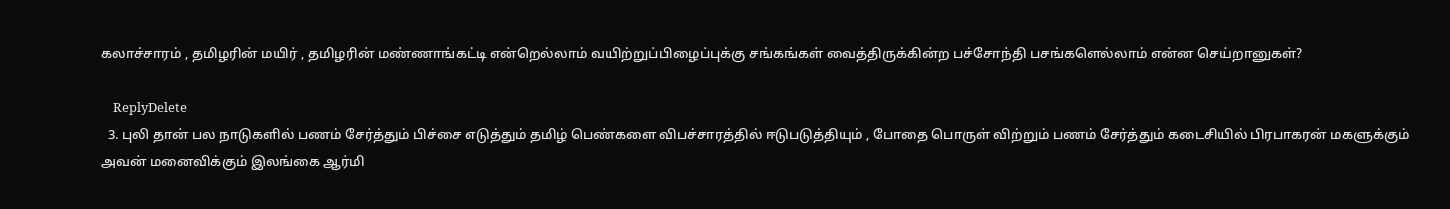கலாச்சாரம் , தமிழரின் மயிர் , தமிழரின் மண்ணாங்கட்டி என்றெல்லாம் வயிற்றுப்பிழைப்புக்கு சங்கங்கள் வைத்திருக்கின்ற பச்சோந்தி பசங்களெல்லாம் என்ன செய்றானுகள்?

    ReplyDelete
  3. புலி தான் பல நாடுகளில் பணம் சேர்த்தும் பிச்சை எடுத்தும் தமிழ் பெண்களை விபச்சாரத்தில் ஈடுபடுத்தியும் , போதை பொருள் விற்றும் பணம் சேர்த்தும் கடைசியில் பிரபாகரன் மகளுக்கும் அவன் மனைவிக்கும் இலங்கை ஆர்மி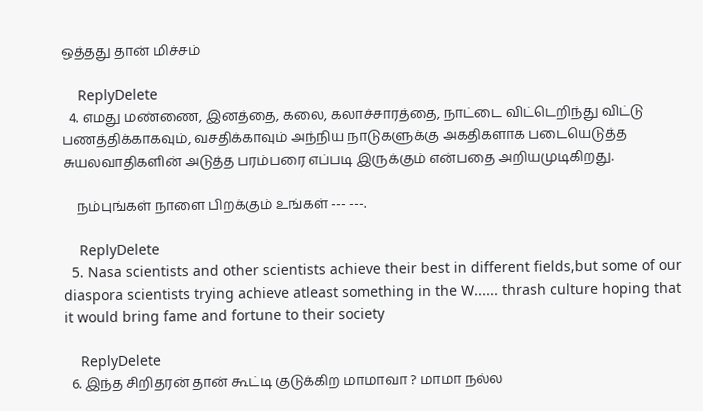ஒத்தது தான் மிச்சம்

    ReplyDelete
  4. எமது மண்ணை, இனத்தை, கலை, கலாச்சாரத்தை, நாட்டை விட்டெறிந்து விட்டு பணத்திக்காகவும், வசதிக்காவும் அந்நிய நாடுகளுக்கு அகதிகளாக படையெடுத்த சுயலவாதிகளின் அடுத்த பரம்பரை எப்படி இருக்கும் என்பதை அறியமுடிகிறது.

    நம்புங்கள் நாளை பிறக்கும் உங்கள் --- ---.

    ReplyDelete
  5. Nasa scientists and other scientists achieve their best in different fields,but some of our diaspora scientists trying achieve atleast something in the W...... thrash culture hoping that it would bring fame and fortune to their society

    ReplyDelete
  6. இந்த சிறிதரன் தான் கூட்டி குடுக்கிற மாமாவா ? மாமா நல்ல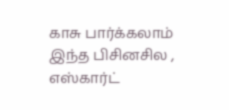காசு பார்க்கலாம் இந்த பிசினசில , எஸ்கார்ட்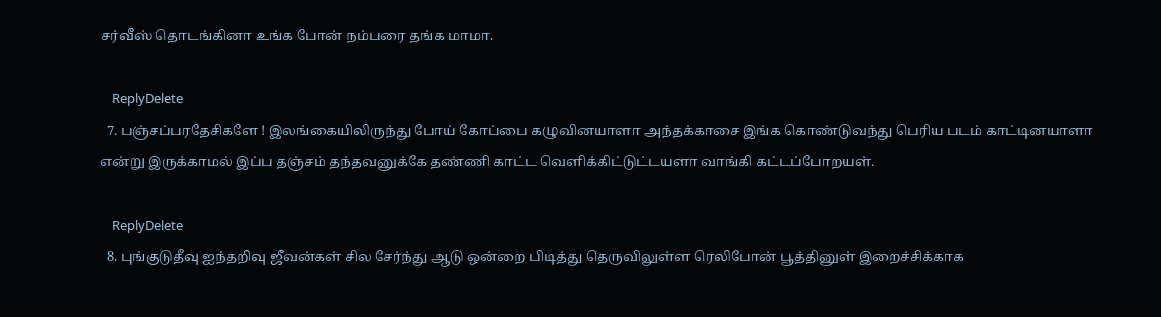சர்வீஸ் தொடங்கினா உங்க போன் நம்பரை தங்க மாமா.

    ReplyDelete
  7. பஞ்சப்பரதேசிகளே ! இலங்கையிலிருந்து போய் கோப்பை கழுவினயாளா அந்தக்காசை இங்க கொண்டுவந்து பெரிய படம் காட்டினயாளா என்று இருக்காமல் இப்ப தஞ்சம் தந்தவனுக்கே தண்ணி காட்ட வெளிக்கிட்டுட்டயளா வாங்கி கட்டப்போறயள்.

    ReplyDelete
  8. புங்குடுதீவு ஐந்தறிவு ஜீவன்கள் சில சேர்ந்து ஆடு ஒன்றை பிடித்து தெருவிலுள்ள ரெலிபோன் பூத்தினுள் இறைச்சிக்காக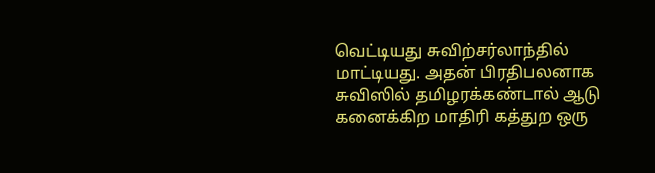வெட்டியது சுவிற்சர்லாந்தில் மாட்டியது. அதன் பிரதிபலனாக சுவிஸில் தமிழரக்கண்டால் ஆடு கனைக்கிற மாதிரி கத்துற ஒரு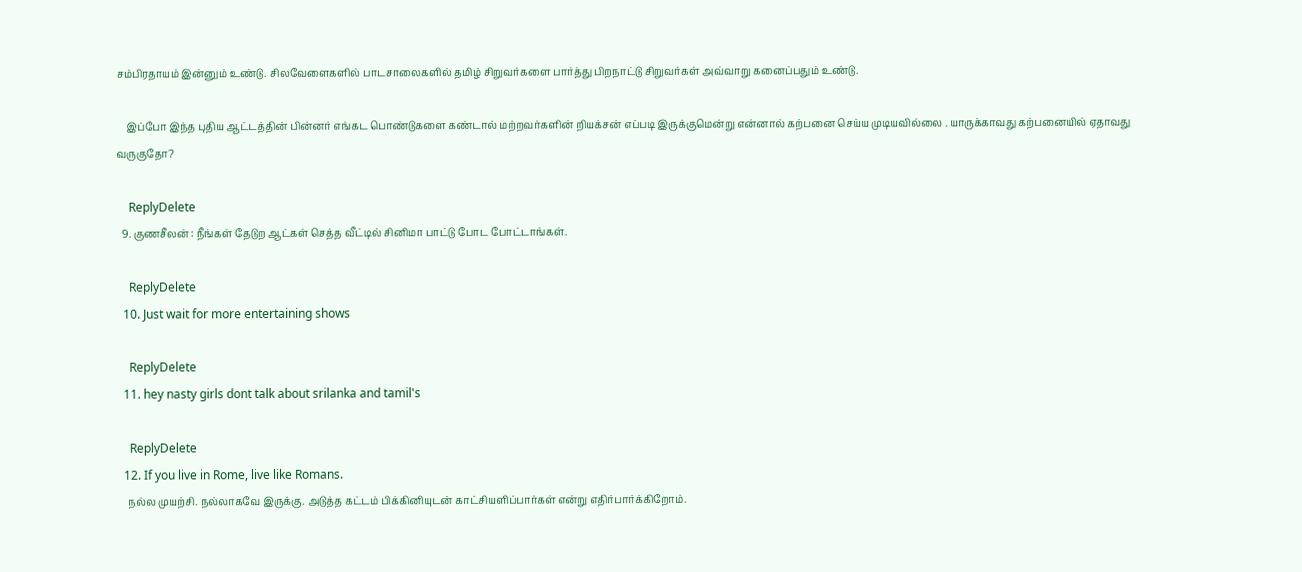சம்பிரதாயம் இன்னும் உண்டு. சிலவேளைகளில் பாடசாலைகளில் தமிழ் சிறுவர்களை பார்த்து பிறநாட்டு சிறுவர்கள் அவ்வாறு கனைப்பதும் உண்டு.

    இப்போ இந்த புதிய ஆட்டத்தின் பின்னர் எங்கட பொண்டுகளை கண்டால் மற்றவர்களின் றியக்சன் எப்படி இருக்குமென்று என்னால் கற்பனை செய்ய முடியவில்லை . யாருக்காவது கற்பனையில் ஏதாவது வருகுதோ?

    ReplyDelete
  9. குணசீலன் : நீங்கள் தேடுற ஆட்கள் செத்த வீட்டில் சினிமா பாட்டு போட போட்டாங்கள்.

    ReplyDelete
  10. Just wait for more entertaining shows

    ReplyDelete
  11. hey nasty girls dont talk about srilanka and tamil's

    ReplyDelete
  12. If you live in Rome, live like Romans.
    நல்ல முயற்சி. நல்லாகவே இருக்கு. அடுத்த கட்டம் பிக்கினியுடன் காட்சியளிப்பார்கள் என்று எதிர்பார்க்கிறோம்.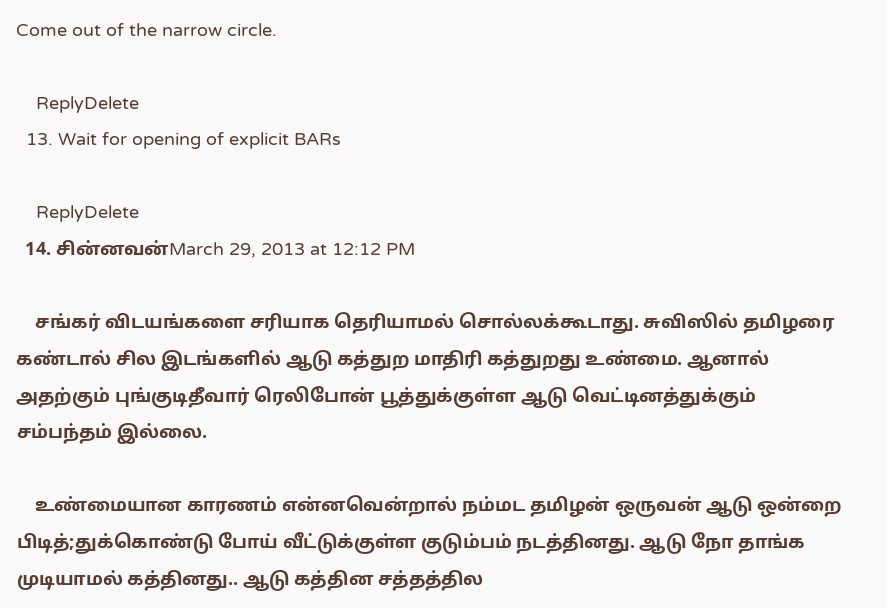Come out of the narrow circle.

    ReplyDelete
  13. Wait for opening of explicit BARs

    ReplyDelete
  14. சின்னவன்March 29, 2013 at 12:12 PM

    சங்கர் விடயங்களை சரியாக தெரியாமல் சொல்லக்கூடாது. சுவிஸில் தமிழரை கண்டால் சில இடங்களில் ஆடு கத்துற மாதிரி கத்துறது உண்மை. ஆனால் அதற்கும் புங்குடிதீவார் ரெலிபோன் பூத்துக்குள்ள ஆடு வெட்டினத்துக்கும் சம்பந்தம் இல்லை.

    உண்மையான காரணம் என்னவென்றால் நம்மட தமிழன் ஒருவன் ஆடு ஒன்றை பிடித்;துக்கொண்டு போய் வீட்டுக்குள்ள குடும்பம் நடத்தினது. ஆடு நோ தாங்க முடியாமல் கத்தினது.. ஆடு கத்தின சத்தத்தில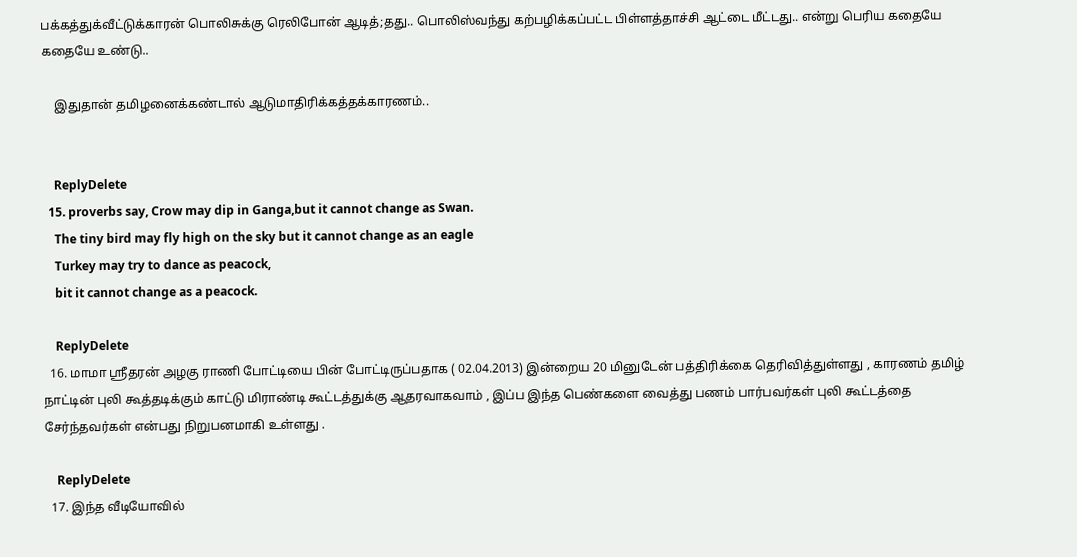பக்கத்துக்வீட்டுக்காரன் பொலிசுக்கு ரெலிபோன் ஆடித்;தது.. பொலிஸ்வந்து கற்பழிக்கப்பட்ட பிள்ளத்தாச்சி ஆட்டை மீட்டது.. என்று பெரிய கதையே கதையே உண்டு..

    இதுதான் தமிழனைக்கண்டால் ஆடுமாதிரிக்கத்தக்காரணம்..


    ReplyDelete
  15. proverbs say, Crow may dip in Ganga,but it cannot change as Swan.
    The tiny bird may fly high on the sky but it cannot change as an eagle
    Turkey may try to dance as peacock,
    bit it cannot change as a peacock.

    ReplyDelete
  16. மாமா ஸ்ரீதரன் அழகு ராணி போட்டியை பின் போட்டிருப்பதாக ( 02.04.2013) இன்றைய 20 மினுடேன் பத்திரிக்கை தெரிவித்துள்ளது , காரணம் தமிழ் நாட்டின் புலி கூத்தடிக்கும் காட்டு மிராண்டி கூட்டத்துக்கு ஆதரவாகவாம் , இப்ப இந்த பெண்களை வைத்து பணம் பார்பவர்கள் புலி கூட்டத்தை சேர்ந்தவர்கள் என்பது நிறுபனமாகி உள்ளது .

    ReplyDelete
  17. இந்த வீடியோவில்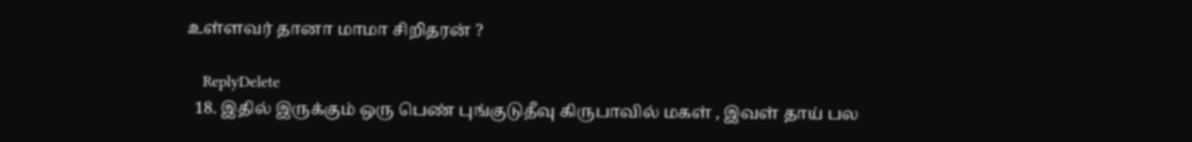உள்ளவர் தானா மாமா சிறிதரன் ?

    ReplyDelete
  18. இதில் இருக்கும் ஒரு பெண் புங்குடுதீவு கிருபாவில் மகள் , இவள் தாய் பல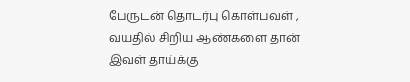பேருடன் தொடர்பு கொள்பவள் , வயதில் சிறிய ஆண்களை தான் இவள் தாய்க்கு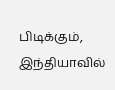பிடிக்கும், இந்தியாவில்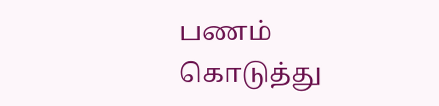பணம் கொடுத்து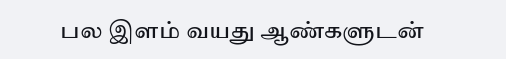பல இளம் வயது ஆண்களுடன்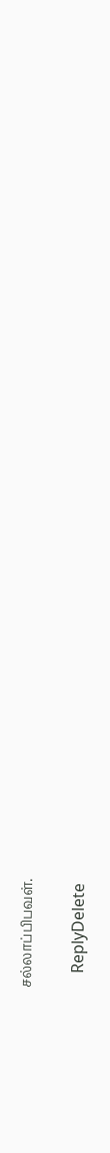சல்லாப்பிபவள்.

    ReplyDelete